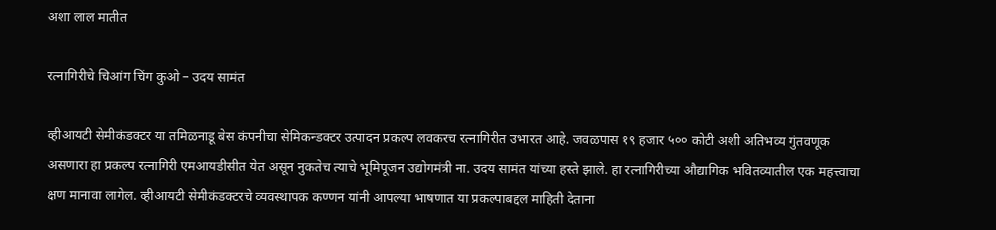अशा लाल मातीत

रत्नागिरीचे चिआंग चिंग कुओ – उदय सामंत

व्हीआयटी सेमीकंडक्टर या तमिळनाडू बेस कंपनीचा सेमिकन्डक्टर उत्पादन प्रकल्प लवकरच रत्नागिरीत उभारत आहे. जवळपास १९ हजार ५०० कोटी अशी अतिभव्य गुंतवणूक असणारा हा प्रकल्प रत्नागिरी एमआयडीसीत येत असून नुकतेच त्याचे भूमिपूजन उद्योगमंत्री ना. उदय सामंत यांच्या हस्ते झाले. हा रत्नागिरीच्या औद्यागिक भवितव्यातील एक महत्त्वाचा क्षण मानावा लागेल. व्हीआयटी सेमीकंडक्टरचे व्यवस्थापक कण्णन यांनी आपल्या भाषणात या प्रकल्पाबद्दल माहिती देताना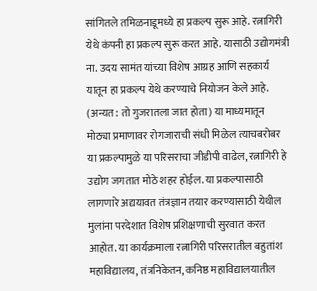सांगितले तमिळनाडूमध्ये हा प्रकल्प सुरू आहे. रत्नागिरी येथे कंपनी हा प्रकल्प सुरू करत आहे. यासाठी उद्योगमंत्री ना. उदय सामंत यांच्या विशेष आग्रह आणि सहकार्य यातून हा प्रकल्प येथे करण्याचे नियोजन केले आहे. (अन्यत: तो गुजरातला जात होता) या माध्यमातून मोठ्या प्रमाणावर रोगजाराची संधी मिळेल त्याचबरोबर या प्रकल्पामुळे या परिसराचा जीडीपी वाढेल, रत्नागिरी हे उद्योग जगतात मोठे शहर होईल. या प्रकल्पासाठी लागणारे अद्ययावत तंत्रज्ञान तयार करण्यासाठी येथील मुलांना परदेशात विशेष प्रशिक्षणाची सुरवात करत आहोत. या कार्यक्रमाला रत्नागिरी परिसरातील बहुतांश महाविद्यालय, तंत्रनिकेतन, कनिष्ठ महाविद्यालयातील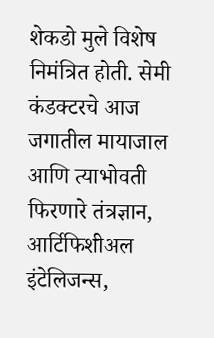शेकडो मुले विशेष निमंत्रित होती. सेमी कंडक्टरचे आज जगातील मायाजाल आणि त्याभोवती फिरणारे तंत्रज्ञान, आर्टिफिशीअल इंटेलिजन्स,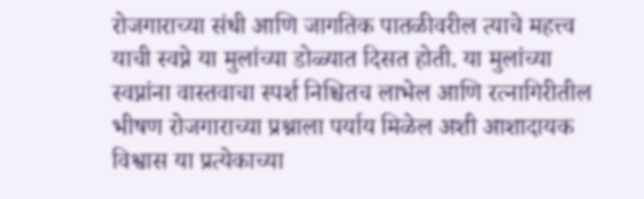रोजगाराच्या संधी आणि जागतिक पातळीवरील त्याचे महत्त्व याची स्वप्ने या मुलांच्या डोळ्यात दिसत होती. या मुलांच्या स्वप्नांना वास्तवाचा स्पर्श निश्चितच लाभेल आणि रत्नागिरीतील भीषण रोजगाराच्या प्रश्नाला पर्याय मिळेल अशी आशादायक विश्वास या प्रत्येकाच्या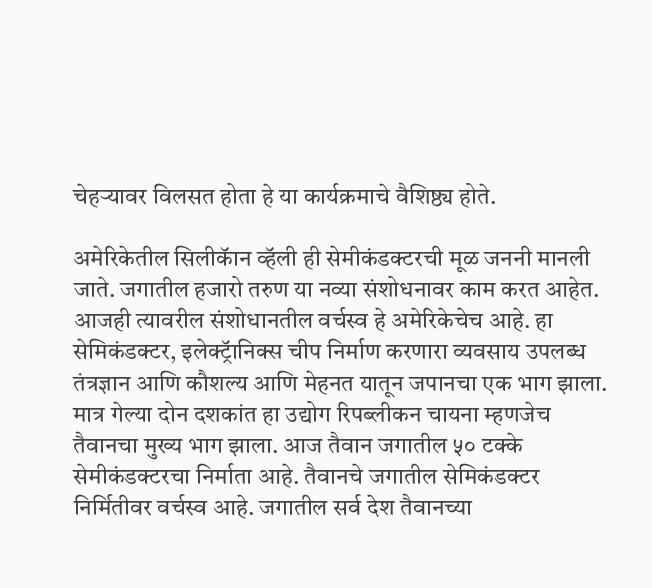चेहऱ्यावर विलसत होता हे या कार्यक्रमाचे वैशिष्ठ्य होते.

अमेरिकेतील सिलीकॅान व्हॅली ही सेमीकंडक्टरची मूळ जननी मानली जाते. जगातील हजारो तरुण या नव्या संशोधनावर काम करत आहेत. आजही त्यावरील संशोधानतील वर्चस्व हे अमेरिकेचेच आहे. हा सेमिकंडक्टर, इलेक्ट्रॅानिक्स चीप निर्माण करणारा व्यवसाय उपलब्ध तंत्रज्ञान आणि कौशल्य आणि मेहनत यातून जपानचा एक भाग झाला. मात्र गेल्या दोन दशकांत हा उद्योग रिपब्लीकन चायना म्हणजेच तैवानचा मुख्य भाग झाला. आज तैवान जगातील ५० टक्के सेमीकंडक्टरचा निर्माता आहे. तैवानचे जगातील सेमिकंडक्टर निर्मितीवर वर्चस्व आहे. जगातील सर्व देश तैवानच्या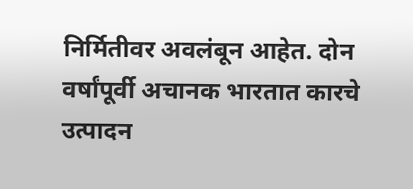निर्मितीवर अवलंबून आहेत. दोन वर्षांपूर्वी अचानक भारतात कारचे उत्पादन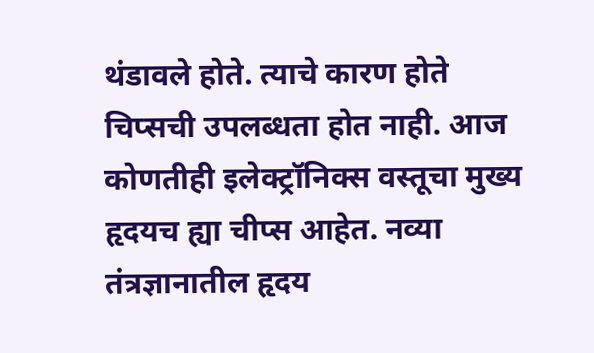थंडावले होते. त्याचे कारण होते चिप्सची उपलब्धता होत नाही. आज कोणतीही इलेक्ट्रॉनिक्स वस्तूचा मुख्य हृदयच ह्या चीप्स आहेत. नव्या तंत्रज्ञानातील हृदय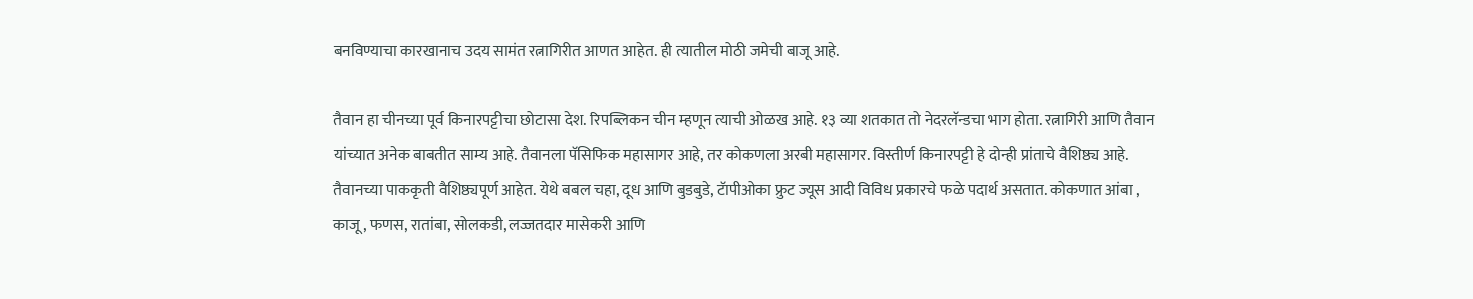बनविण्याचा कारखानाच उदय सामंत रत्नागिरीत आणत आहेत. ही त्यातील मोठी जमेची बाजू आहे.

तैवान हा चीनच्या पूर्व किनारपट्टीचा छोटासा देश. रिपब्लिकन चीन म्हणून त्याची ओळख आहे. १३ व्या शतकात तो नेदरलॅन्डचा भाग होता. रत्नागिरी आणि तैवान यांच्यात अनेक बाबतीत साम्य आहे. तैवानला पॅसिफिक महासागर आहे, तर कोकणला अरबी महासागर. विस्तीर्ण किनारपट्टी हे दोन्ही प्रांताचे वैशिष्ठ्य आहे. तैवानच्या पाककृती वैशिष्ठ्यपूर्ण आहेत. येथे बबल चहा, दूध आणि बुडबुडे, टॅापीओका फ्रुट ज्यूस आदी विविध प्रकारचे फळे पदार्थ असतात. कोकणात आंबा , काजू, फणस, रातांबा, सोलकडी, लज्जतदार मासेकरी आणि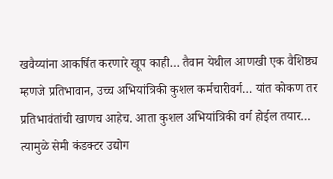खवैय्यांना आकर्षित करणारे खूप काही… तैवान येथील आणखी एक वैशिष्ठ्य म्हणजे प्रतिभावान, उच्च अभियांत्रिकी कुशल कर्मचारीवर्ग… यांत कोकण तर प्रतिभावंतांची खाणच आहेच. आता कुशल अभियांत्रिकी वर्ग होईल तयार… त्यामुळे सेमी कंडक्टर उद्योग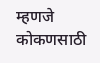म्हणजे कोकणसाठी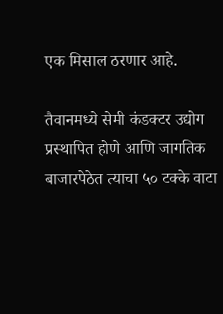एक मिसाल ठरणार आहे.

तैवानमध्ये सेमी कंडक्टर उद्योग प्रस्थापित होणे आणि जागतिक बाजारपेठेत त्याचा ५० टक्के वाटा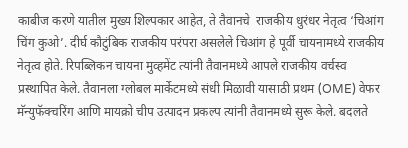काबीज करणे यातील मुख्य शिल्पकार आहेत, ते तैवानचे  राजकीय धुरंधर नेतृत्व ‘चिआंग चिंग कुओ’. दीर्घ कौटुंबिक राजकीय परंपरा असलेले चिआंग हे पूर्वी चायनामध्ये राजकीय नेतृत्व होते. रिपब्लिकन चायना मुव्हमेंट त्यांनी तैवानमध्ये आपले राजकीय वर्चस्व प्रस्थापित केले. तैवानला ग्लोबल मार्केटमध्ये संधी मिळावी यासाठी प्रथम (OME) वेफर मॅन्युफॅक्चरिंग आणि मायक्रो चीप उत्पादन प्रकल्प त्यांनी तैवानमध्ये सुरू केले. बदलते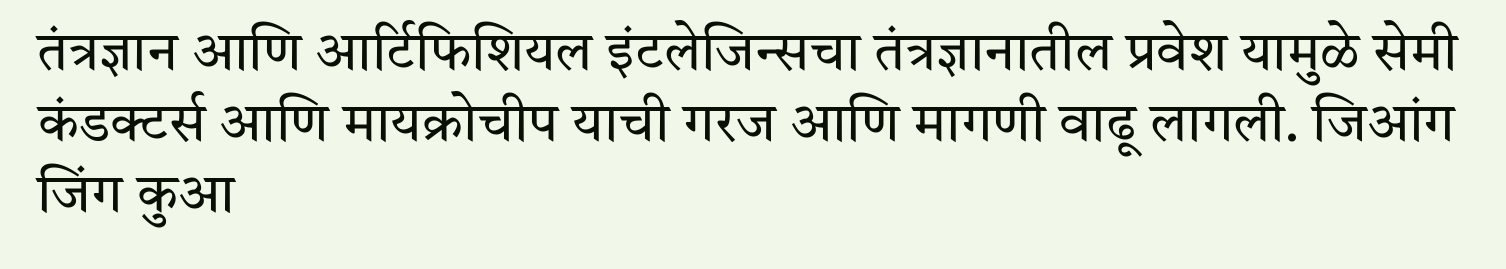तंत्रज्ञान आणि आर्टिफिशियल इंटलेजिन्सचा तंत्रज्ञानातील प्रवेश यामुळे सेमी कंडक्टर्स आणि मायक्रोचीप याची गरज आणि मागणी वाढू लागली. जिआंग जिंग कुआ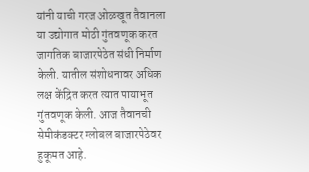यांनी याची गरज ओळखूत तैवानला या उद्योगात मोठी गुंतवणूक करत जागतिक बाजारपेठेत संधी निर्माण केली. यातील संशोधनावर अधिक लक्ष केंद्रित करत त्यात पायाभूत गुंतवणूक केली. आज तैवानची सेमीकंडक्टर ग्लोबल बाजारपेठेवर हुकूमत आहे.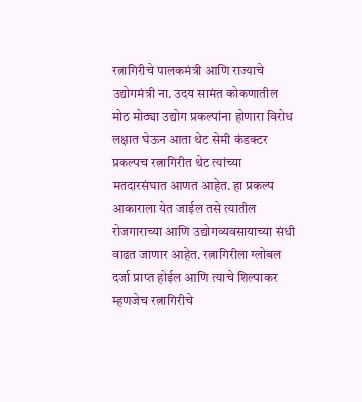रत्नागिरीचे पालकमंत्री आणि राज्याचे उद्योगमंत्री ना. उदय सामंत कोकणातील मोठ मोठ्या उद्योग प्रकल्पांना होणारा विरोध लक्षात घेऊन आता थेट सेमी कंडक्टर प्रकल्पच रत्नागिरीत थेट त्यांच्या मतदारसंघात आणत आहेत. हा प्रकल्प आकाराला येत जाईल तसे त्यातील रोजगाराच्या आणि उद्योगव्यवसायाच्या संधी वाढत जाणार आहेत. रत्नागिरीला ग्लोबल दर्जा प्राप्त होईल आणि त्याचे शिल्पाकर म्हणजेच रत्नागिरीचे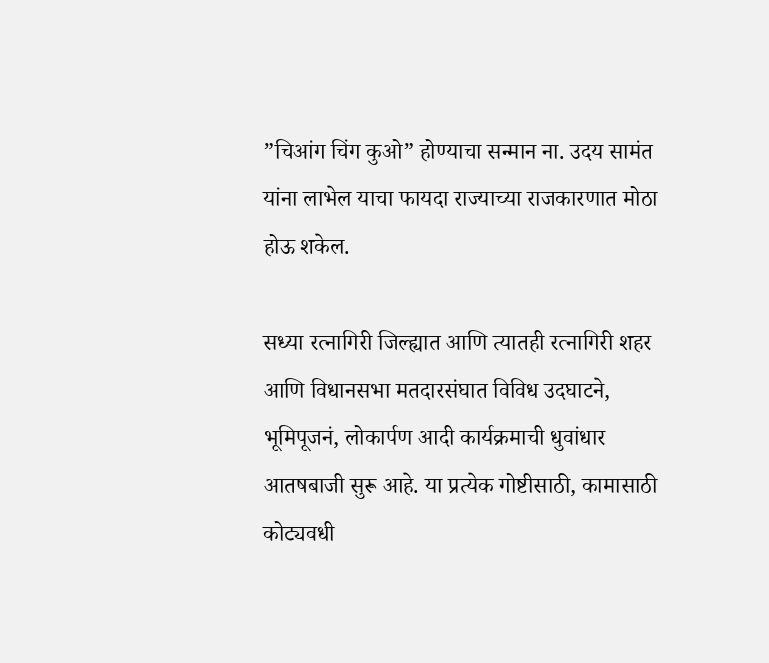”चिआंग चिंग कुओ” होण्याचा सन्मान ना. उदय सामंत यांना लाभेल याचा फायदा राज्याच्या राजकारणात मोठा होऊ शकेल.

सध्या रत्नागिरी जिल्ह्यात आणि त्यातही रत्नागिरी शहर आणि विधानसभा मतदारसंघात विविध उदघाटने, भूमिपूजनं, लोकार्पण आदी कार्यक्रमाची धुवांधार आतषबाजी सुरू आहे. या प्रत्येक गोष्टीसाठी, कामासाठी कोट्यवधी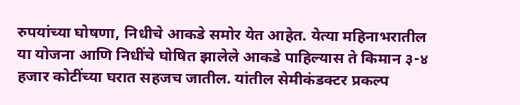रुपयांच्या घोषणा, निधीचे आकडे समोर येत आहेत. येत्या महिनाभरातील या योजना आणि निधींचे घोषित झालेले आकडे पाहिल्यास ते किमान ३-४ हजार कोटींच्या घरात सहजच जातील. यांतील सेमीकंडक्टर प्रकल्प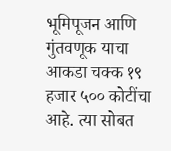भूमिपूजन आणि गुंतवणूक याचा आकडा चक्क १९ हजार ५०० कोटींचा आहे. त्या सोबत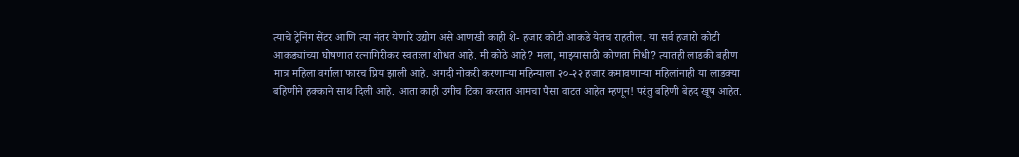त्याचे ट्रेनिंग सेंटर आणि त्या नंतर येणारे उद्योग असे आणखी काही शे- हजार कोटी आकडे येतच राहतील. या सर्व हजारो कोटी आकड्यांच्या घोषणात रत्नागिरीकर स्वतःला शोधत आहे. मी कोठे आहे? मला, माझ्यासाठी कोणता निधी? त्यातही लाडकी बहीण मात्र महिला वर्गाला फारच प्रिय झाली आहे. अगदी नोकरी करणाऱ्या महिन्याला २०-२२ हजार कमावणाऱ्या महिलांनाही या लाडक्या बहिणीने हक्काने साथ दिली आहे. आता काही उगीच टिका करतात आमचा पैसा वाटत आहेत म्हणून! परंतु बहिणी बेहद खूष आहेत.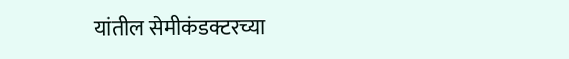यांतील सेमीकंडक्टरच्या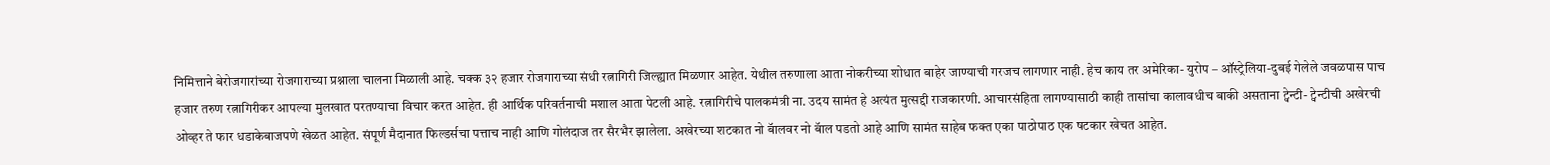निमित्ताने बेरोजगारांच्या रोजगाराच्या प्रश्नाला चालना मिळाली आहे. चक्क ३२ हजार रोजगाराच्या संधी रत्नागिरी जिल्ह्यात मिळणार आहेत. येथील तरुणाला आता नोकरीच्या शोधात बाहेर जाण्याची गरजच लागणार नाही. हेच काय तर अमेरिका- युरोप – ऑस्ट्रेलिया-दुबई गेलेले जवळपास पाच हजार तरुण रत्नागिरीकर आपल्या मुलखात परतण्याचा विचार करत आहेत. ही आर्थिक परिवर्तनाची मशाल आता पेटली आहे. रत्नागिरीचे पालकमंत्री ना. उदय सामंत हे अत्यंत मुत्सद्दी राजकारणी. आचारसंहिता लागण्यासाठी काही तासांचा कालावधीच बाकी असताना ट्वेन्टी- ट्वेन्टीची अखेरची ओव्हर ते फार धडाकेबाजपणे खेळत आहेत. संपूर्ण मैदानात फिल्डर्सचा पत्ताच नाही आणि गोलंदाज तर सैरभैर झालेला. अखेरच्या शटकात नो बॅालवर नो बॅाल पडतो आहे आणि सामंत साहेब फक्त एका पाठोपाठ एक षटकार खेचत आहेत.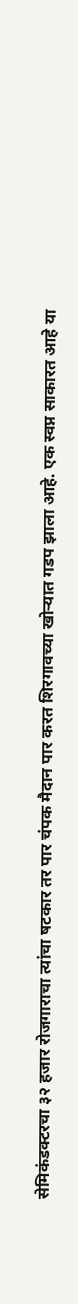सेमिकंडक्टरचा ३२ हजार रोजगाराचा त्यांचा षटकार तर पार चंपक मैदान पार करत शिरगावच्या खोऱ्यात गडप झाला आहे. एक स्वप्न साकारत आहे या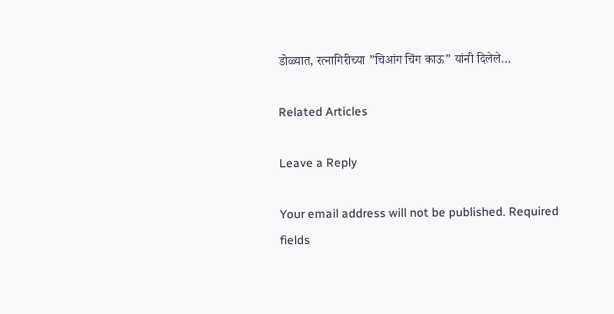डोळ्यात, रत्नागिरीच्या ”चिआंग चिंग काऊ” यांनी दिलेले…

Related Articles

Leave a Reply

Your email address will not be published. Required fields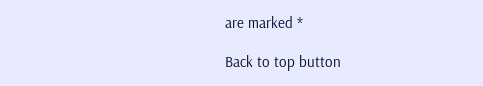are marked *

Back to top button